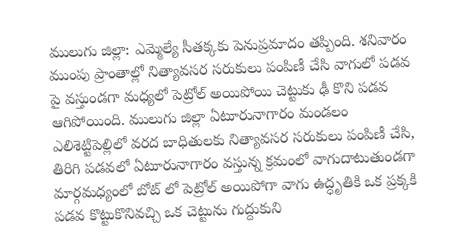ములుగు జిల్లా: ఎమ్మెల్యే సీతక్కకు పెనుప్రమాదం తప్పింది. శనివారం ముంపు ప్రాంతాల్లో నిత్యావసర సరుకులు పంపిణీ చేసి వాగులో పడవ పై వస్తుండగా మధ్యలో పెట్రోల్ అయిపోయి చెట్టుకు ఢీ కొని పడవ ఆగిపోయింది. ములుగు జిల్లా ఏటూరునాగారం మండలం ఎలిశెట్టిపెల్లిలో వరద బాధితులకు నిత్యావసర సరుకులు పంపిణీ చేసి, తిరిగి పడవలో ఏటూరునాగారం వస్తున్న క్రమంలో వాగుదాటుతుండగా మార్గమధ్యంలో బోట్ లో పెట్రోల్ అయిపోగా వాగు ఉద్ధృతికి ఒక ప్రక్కకి పడవ కొట్టుకొనివచ్చి ఒక చెట్టును గుద్దుకుని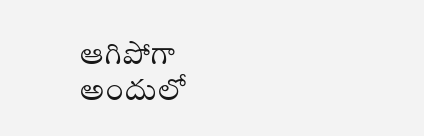ఆగిపోగా అందులో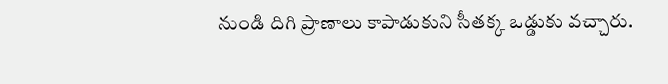నుండి దిగి ప్రాణాలు కాపాడుకుని సీతక్క ఒడ్డుకు వచ్చారు.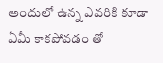అందులో ఉన్న ఎవరికి కూడా ఏమీ కాకపోవడం తో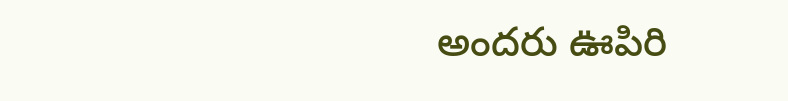అందరు ఊపిరి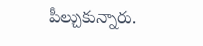పీల్చుకున్నారు.